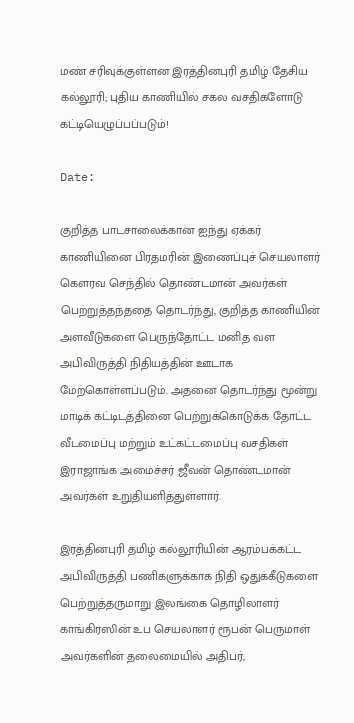மண் சரிவுக்குள்ளன இரத்தினபுரி தமிழ் தேசிய கல்லூரி; புதிய காணியில் சகல வசதிகளோடு கட்டியெழுப்பப்படும்!

Date:

குறித்த பாடசாலைக்கான ஐந்து ஏக்கர் காணியினை பிரதமரின் இணைப்புச் செயலாளர் கௌரவ செந்தில் தொண்டமான் அவர்கள் பெற்றுத்தந்ததை தொடர்ந்து, குறித்த காணியின் அளவீடுகளை பெருந்தோட்ட மனித வள அபிவிருத்தி நிதியத்தின் ஊடாக மேற்கொள்ளப்படும். அதனை தொடர்ந்து மூன்று மாடிக் கட்டிடத்தினை பெற்றுக்கொடுக்க தோட்ட வீடமைப்பு மற்றும் உட்கட்டமைப்பு வசதிகள் இராஜாங்க அமைச்சர் ஜீவன் தொண்டமான் அவர்கள் உறுதியளித்துள்ளார்.

இரத்தினபுரி தமிழ் கல்லூரியின் ஆரம்பக்கட்ட அபிவிருத்தி பணிகளுக்காக நிதி ஒதுக்கீடுகளை பெற்றுத்தருமாறு இலங்கை தொழிலாளர் காங்கிரஸின் உப செயலாளர் ரூபன் பெருமாள் அவர்களின் தலைமையில் அதிபர்,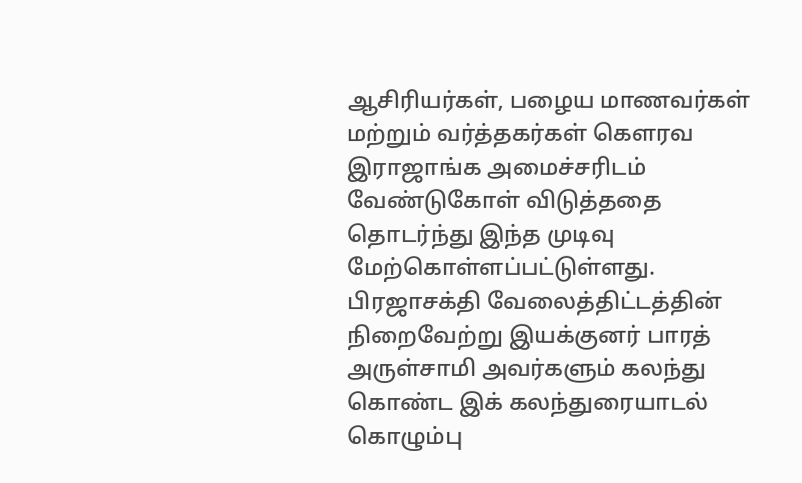ஆசிரியர்கள், பழைய மாணவர்கள் மற்றும் வர்த்தகர்கள் கௌரவ இராஜாங்க அமைச்சரிடம் வேண்டுகோள் விடுத்ததை தொடர்ந்து இந்த முடிவு மேற்கொள்ளப்பட்டுள்ளது. பிரஜாசக்தி வேலைத்திட்டத்தின் நிறைவேற்று இயக்குனர் பாரத் அருள்சாமி அவர்களும் கலந்து கொண்ட இக் கலந்துரையாடல் கொழும்பு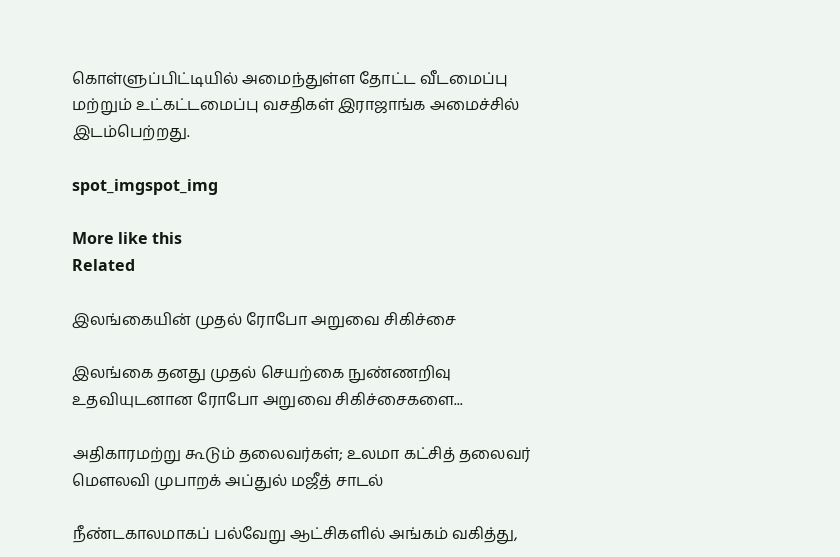கொள்ளுப்பிட்டியில் அமைந்துள்ள தோட்ட வீடமைப்பு மற்றும் உட்கட்டமைப்பு வசதிகள் இராஜாங்க அமைச்சில் இடம்பெற்றது.

spot_imgspot_img

More like this
Related

இலங்கையின் முதல் ரோபோ அறுவை சிகிச்சை

இலங்கை தனது முதல் செயற்கை நுண்ணறிவு உதவியுடனான ரோபோ அறுவை சிகிச்சைகளை...

அதிகாரமற்று கூடும் தலைவர்கள்; உலமா கட்சித் தலைவர் மௌலவி முபாறக் அப்துல் மஜீத் சாடல்

நீண்டகாலமாகப் பல்வேறு ஆட்சிகளில் அங்கம் வகித்து,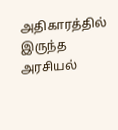அதிகாரத்தில் இருந்த அரசியல்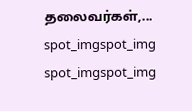தலைவர்கள்,...
spot_imgspot_img
spot_imgspot_img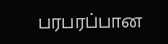பரபரப்பான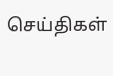செய்திகள்